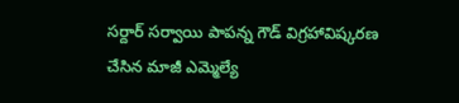సర్దార్ సర్వాయి పాపన్న గౌడ్ విగ్రహావిష్కరణ చేసిన మాజీ ఎమ్మెల్యే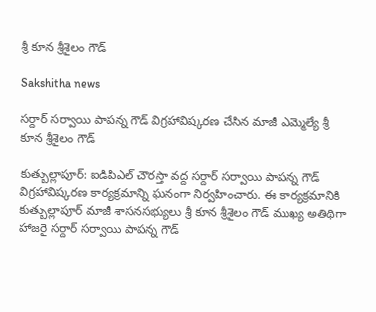శ్రీ కూన శ్రీశైలం గౌడ్

Sakshitha news

సర్దార్ సర్వాయి పాపన్న గౌడ్ విగ్రహావిష్కరణ చేసిన మాజీ ఎమ్మెల్యే శ్రీ కూన శ్రీశైలం గౌడ్

కుత్బుల్లాపూర్: ఐడిపిఎల్ చౌరస్తా వద్ద సర్దార్ సర్వాయి పాపన్న గౌడ్ విగ్రహావిష్కరణ కార్యక్రమాన్ని ఘనంగా నిర్వహించారు. ఈ కార్యక్రమానికి కుత్బుల్లాపూర్ మాజీ శాసనసభ్యులు శ్రీ కూన శ్రీశైలం గౌడ్ ముఖ్య అతిథిగా హాజరై సర్దార్ సర్వాయి పాపన్న గౌడ్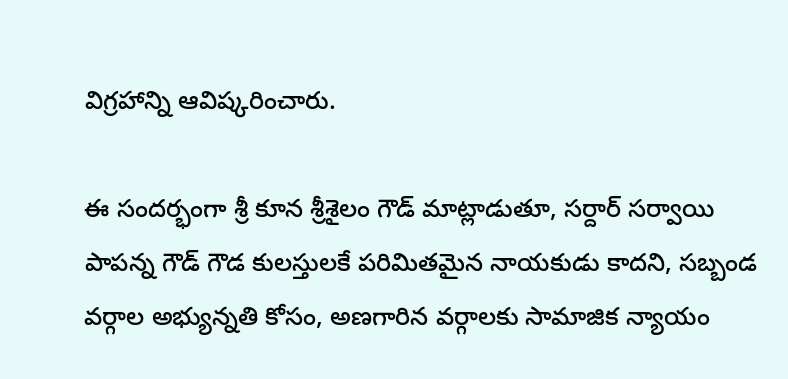విగ్రహాన్ని ఆవిష్కరించారు.

ఈ సందర్భంగా శ్రీ కూన శ్రీశైలం గౌడ్ మాట్లాడుతూ, సర్దార్ సర్వాయి పాపన్న గౌడ్ గౌడ కులస్తులకే పరిమితమైన నాయకుడు కాదని, సబ్బండ వర్గాల అభ్యున్నతి కోసం, అణగారిన వర్గాలకు సామాజిక న్యాయం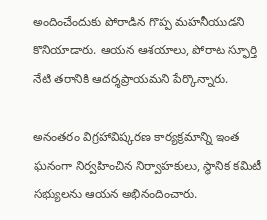అందించేందుకు పోరాడిన గొప్ప మహనీయుడని కొనియాడారు. ఆయన ఆశయాలు, పోరాట స్ఫూర్తి నేటి తరానికి ఆదర్శప్రాయమని పేర్కొన్నారు.

అనంతరం విగ్రహావిష్కరణ కార్యక్రమాన్ని ఇంత ఘనంగా నిర్వహించిన నిర్వాహకులు, స్థానిక కమిటీ సభ్యులను ఆయన అభినందించారు.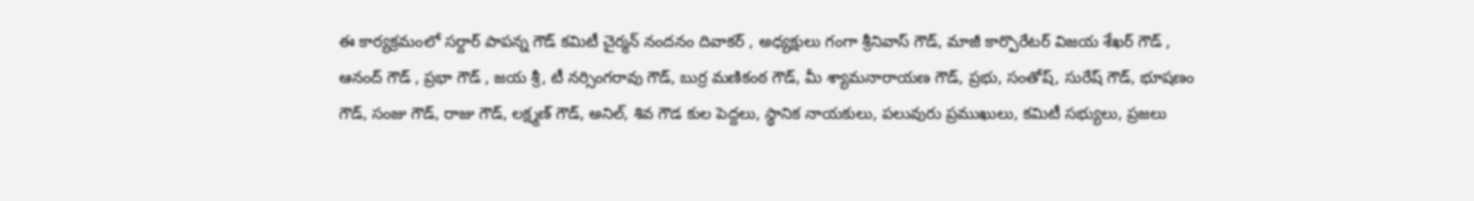ఈ కార్యక్రమంలో సర్దార్ పాపన్న గౌడ్ కమిటీ చైర్మన్ నందనం దివాకర్ , అధ్యక్షులు గంగా శ్రీనివాస్ గౌడ్, మాజీ కార్పొరేటర్ విజయ శేఖర్ గౌడ్ , ఆనంద్ గౌడ్ , ప్రభా గౌడ్ , జయ శ్రీ, టీ నర్సింగరావు గౌడ్, బుర్ర మణికంఠ గౌడ్, మీ శ్యామనారాయణ గౌడ్, ప్రభు, సంతోష్, సురేష్ గౌడ్, భూషణం గౌడ్, సంజు గౌడ్, రాజు గౌడ్, లక్ష్మణ్ గౌడ్, అనిల్, శివ గౌడ కుల పెద్దలు, స్థానిక నాయకులు, పలువురు ప్రముఖులు, కమిటీ సభ్యులు, ప్రజలు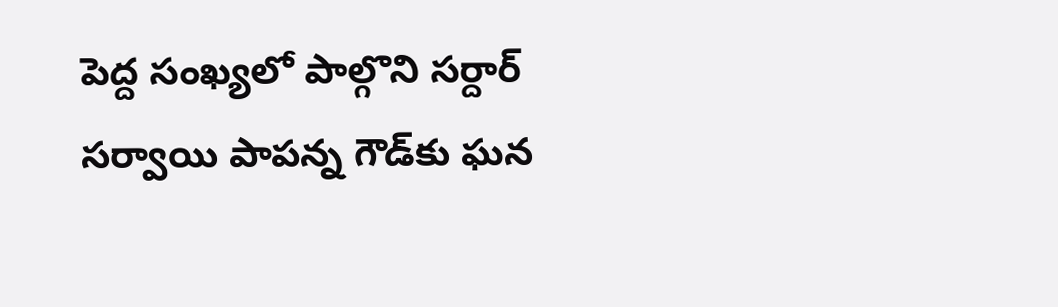పెద్ద సంఖ్యలో పాల్గొని సర్దార్ సర్వాయి పాపన్న గౌడ్‌కు ఘన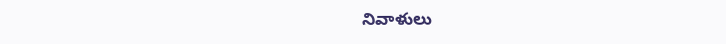నివాళులు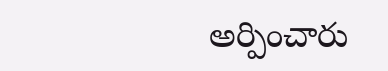అర్పించారు